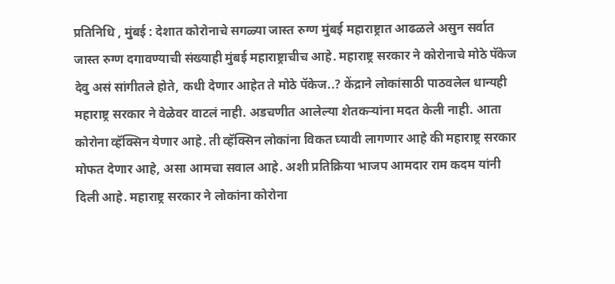प्रतिनिधि , मुंबई : देशात कोरोनाचे सगळ्या जास्त रुग्ण मुंबई महाराष्ट्रात आढळले असुन सर्वात जास्त रुग्ण दगावण्याची संख्याही मुंबई महाराष्ट्राचीच आहे. महाराष्ट्र सरकार ने कोरोनाचे मोठे पॅकेज देवु असं सांगीतले होते, कधी देणार आहेत ते मोठे पॅकेज..? केंद्राने लोकांसाठी पाठवलेल धान्यही महाराष्ट्र सरकार ने वेळेवर वाटलं नाही. अडचणीत आलेल्या शेतकऱ्यांना मदत केली नाही. आता कोरोना व्हॅक्सिन येणार आहे. ती व्हॅक्सिन लोकांना विकत घ्यावी लागणार आहे की महाराष्ट्र सरकार मोफत देणार आहे, असा आमचा सवाल आहे. अशी प्रतिक्रिया भाजप आमदार राम कदम यांनी दिली आहे. महाराष्ट्र सरकार ने लोकांना कोरोना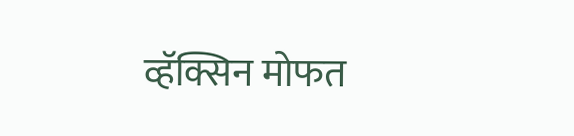व्हॅक्सिन मोफत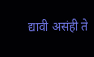द्यावी असंही ते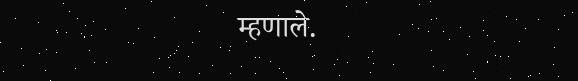म्हणाले.